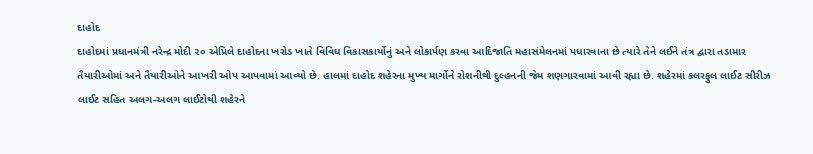દાહોદ
દાહોદમાં પ્રધાનમંત્રી નરેન્દ્ર મોદી ૨૦ એપ્રિલે દાહોદના ખરોડ ખાતે વિવિધ વિકાસકાર્યોનું અને લોકાર્પણ કરવા આદિજાતિ મહાસંમેલનમાં પધારવાના છે ત્યારે તેને લઈને તંત્ર દ્વારા તડામાર તૈયારીઓમાં અને તૈયારીઓને આખરી ઓપ આપવામાં આવ્યો છે. હાલમાં દાહોદ શહેરના મુખ્ય માર્ગોને રોશનીથી દુલ્હનની જેમ શણગારવામાં આવી રહ્યા છે. શહેરમાં કલરફુલ લાઈટ સીરીઝ લાઈટ સહિત અલગ-અલગ લાઈટોથી શહેરને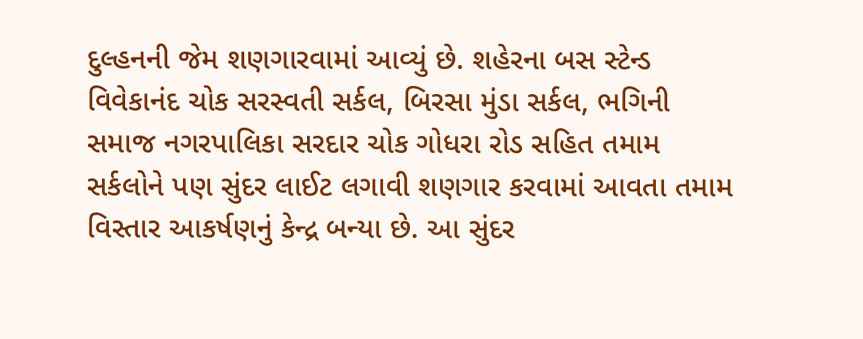દુલ્હનની જેમ શણગારવામાં આવ્યું છે. શહેરના બસ સ્ટેન્ડ વિવેકાનંદ ચોક સરસ્વતી સર્કલ, બિરસા મુંડા સર્કલ, ભગિની સમાજ નગરપાલિકા સરદાર ચોક ગોધરા રોડ સહિત તમામ સર્કલોને પણ સુંદર લાઈટ લગાવી શણગાર કરવામાં આવતા તમામ વિસ્તાર આકર્ષણનું કેન્દ્ર બન્યા છે. આ સુંદર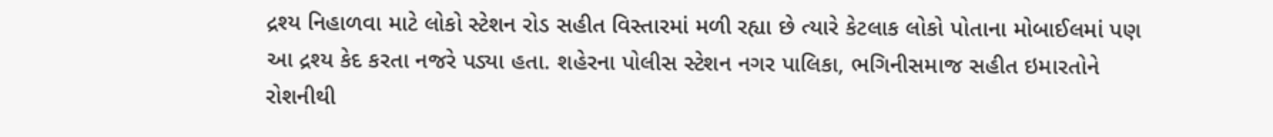દ્રશ્ય નિહાળવા માટે લોકો સ્ટેશન રોડ સહીત વિસ્તારમાં મળી રહ્યા છે ત્યારે કેટલાક લોકો પોતાના મોબાઈલમાં પણ આ દ્રશ્ય કેદ કરતા નજરે પડ્યા હતા. શહેરના પોલીસ સ્ટેશન નગર પાલિકા, ભગિનીસમાજ સહીત ઇમારતોને રોશનીથી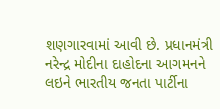શણગારવામાં આવી છે. પ્રધાનમંત્રી નરેન્દ્ર મોદીના દાહોદના આગમનને લઇને ભારતીય જનતા પાર્ટીના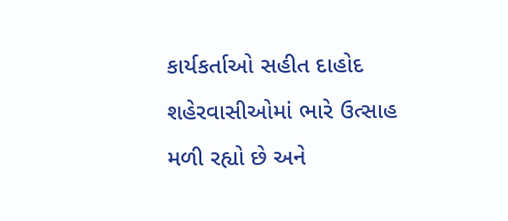કાર્યકર્તાઓ સહીત દાહોદ શહેરવાસીઓમાં ભારે ઉત્સાહ મળી રહ્યો છે અને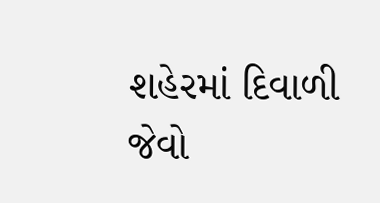શહેરમાં દિવાળી જેવો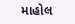માહોલ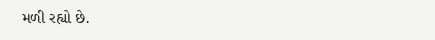મળી રહ્યો છે.